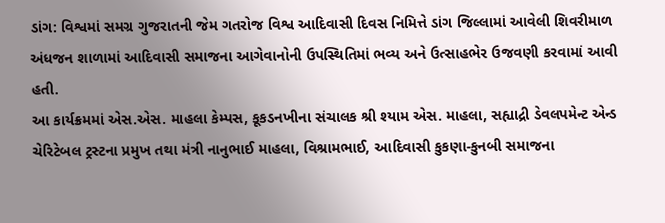ડાંગ: વિશ્વમાં સમગ્ર ગુજરાતની જેમ ગતરોજ વિશ્વ આદિવાસી દિવસ નિમિત્તે ડાંગ જિલ્લામાં આવેલી શિવરીમાળ અંધજન શાળામાં આદિવાસી સમાજના આગેવાનોની ઉપસ્થિતિમાં ભવ્ય અને ઉત્સાહભેર ઉજવણી કરવામાં આવી હતી.
આ કાર્યક્રમમાં એસ.એસ. માહલા કેમ્પસ, કૂકડનખીના સંચાલક શ્રી શ્યામ એસ. માહલા, સહ્યાદ્રી ડેવલપમેન્ટ એન્ડ ચેરિટેબલ ટ્રસ્ટના પ્રમુખ તથા મંત્રી નાનુભાઈ માહલા, વિશ્રામભાઈ, આદિવાસી કુકણા-કુનબી સમાજના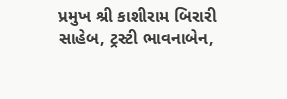પ્રમુખ શ્રી કાશીરામ બિરારી સાહેબ, ટ્રસ્ટી ભાવનાબેન,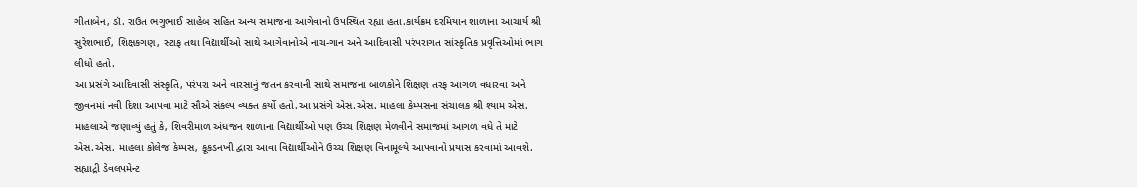ગીતાબેન, ડૉ. રાઉત ભગુભાઈ સાહેબ સહિત અન્ય સમાજના આગેવાનો ઉપસ્થિત રહ્યા હતા.કાર્યક્રમ દરમિયાન શાળાના આચાર્ય શ્રી સુરેશભાઈ, શિક્ષકગણ, સ્ટાફ તથા વિદ્યાર્થીઓ સાથે આગેવાનોએ નાચ-ગાન અને આદિવાસી પરંપરાગત સાંસ્કૃતિક પ્રવૃત્તિઓમાં ભાગ લીધો હતો.
આ પ્રસંગે આદિવાસી સંસ્કૃતિ, પરંપરા અને વારસાનું જતન કરવાની સાથે સમાજના બાળકોને શિક્ષણ તરફ આગળ વધારવા અને જીવનમાં નવી દિશા આપવા માટે સૌએ સંકલ્પ વ્યક્ત કર્યો હતો.આ પ્રસંગે એસ.એસ. માહલા કેમ્પસના સંચાલક શ્રી શ્યામ એસ. માહલાએ જણાવ્યું હતું કે, શિવરીમાળ અંધજન શાળાના વિદ્યાર્થીઓ પણ ઉચ્ચ શિક્ષણ મેળવીને સમાજમાં આગળ વધે તે માટે એસ.એસ. માહલા કોલેજ કેમ્પસ, કૂકડનખી દ્વારા આવા વિદ્યાર્થીઓને ઉચ્ચ શિક્ષણ વિનામૂલ્યે આપવાનો પ્રયાસ કરવામાં આવશે.
સહ્યાદ્રી ડેવલપમેન્ટ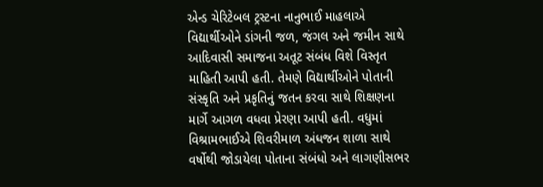એન્ડ ચેરિટેબલ ટ્રસ્ટના નાનુભાઈ માહલાએ વિદ્યાર્થીઓને ડાંગની જળ, જંગલ અને જમીન સાથે આદિવાસી સમાજના અતૂટ સંબંધ વિશે વિસ્તૃત માહિતી આપી હતી. તેમણે વિદ્યાર્થીઓને પોતાની સંસ્કૃતિ અને પ્રકૃતિનું જતન કરવા સાથે શિક્ષણના માર્ગે આગળ વધવા પ્રેરણા આપી હતી. વધુમાં વિશ્રામભાઈએ શિવરીમાળ અંધજન શાળા સાથે વર્ષોથી જોડાયેલા પોતાના સંબંધો અને લાગણીસભર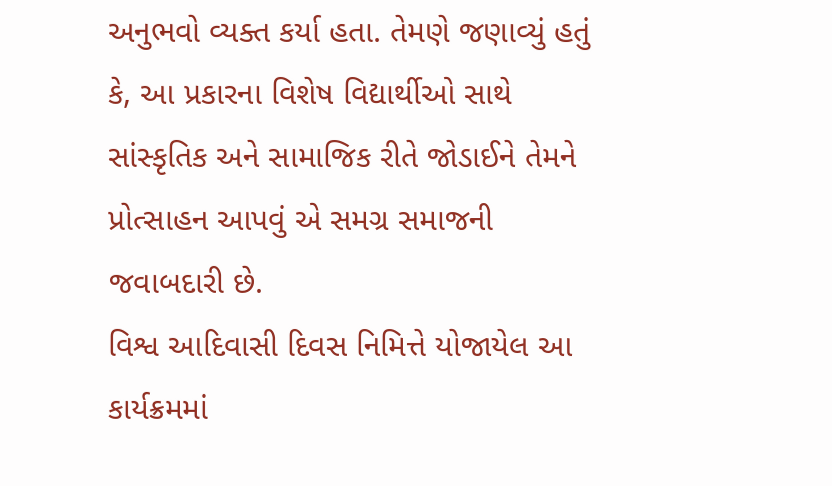અનુભવો વ્યક્ત કર્યા હતા. તેમણે જણાવ્યું હતું કે, આ પ્રકારના વિશેષ વિદ્યાર્થીઓ સાથે સાંસ્કૃતિક અને સામાજિક રીતે જોડાઈને તેમને પ્રોત્સાહન આપવું એ સમગ્ર સમાજની જવાબદારી છે.
વિશ્વ આદિવાસી દિવસ નિમિત્તે યોજાયેલ આ કાર્યક્રમમાં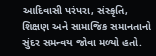આદિવાસી પરંપરા, સંસ્કૃતિ, શિક્ષણ અને સામાજિક સમાનતાનો સુંદર સમન્વય જોવા મળ્યો હતો.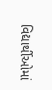વિદ્યાર્થીઓમાં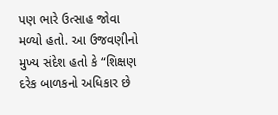પણ ભારે ઉત્સાહ જોવા મળ્યો હતો. આ ઉજવણીનો મુખ્ય સંદેશ હતો કે “શિક્ષણ દરેક બાળકનો અધિકાર છે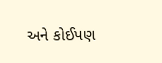અને કોઈપણ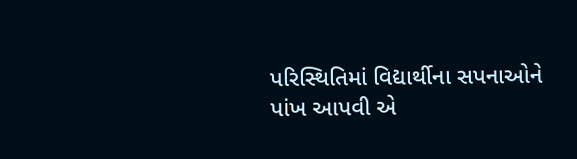પરિસ્થિતિમાં વિદ્યાર્થીના સપનાઓને પાંખ આપવી એ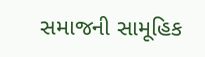સમાજની સામૂહિક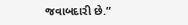જવાબદારી છે.”